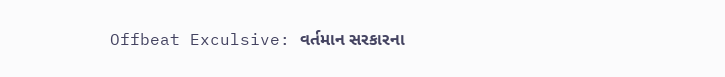Offbeat Exculsive: વર્તમાન સરકારના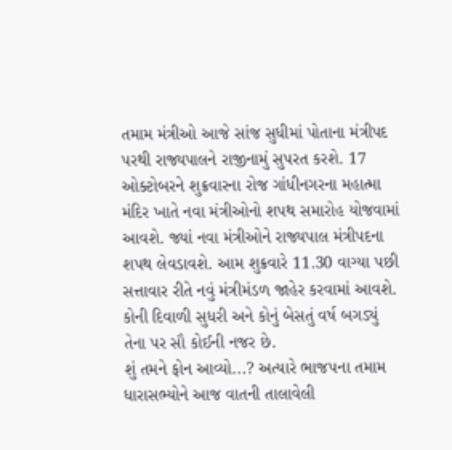તમામ મંત્રીઓ આજે સાંજ સુધીમાં પોતાના મંત્રીપદ પરથી રાજ્યપાલને રાજીનામું સુપરત કરશે. 17 ઓક્ટોબરને શુક્રવારના રોજ ગાંધીનગરના મહાત્મા મંદિર ખાતે નવા મંત્રીઓનો શપથ સમારોહ યોજવામાં આવશે. જ્યાં નવા મંત્રીઓને રાજ્યપાલ મંત્રીપદના શપથ લેવડાવશે. આમ શુક્રવારે 11.30 વાગ્યા પછી સત્તાવાર રીતે નવું મંત્રીમંડળ જાહેર કરવામાં આવશે. કોની દિવાળી સુધરી અને કોનું બેસતું વર્ષ બગડ્યું તેના પર સૌ કોઈની નજર છે.
શું તમને ફોન આવ્યો...? અત્યારે ભાજપના તમામ ધારાસભ્યોને આજ વાતની તાલાવેલી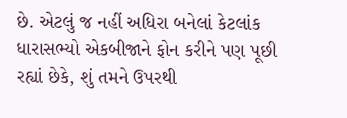છે. એટલું જ નહીં અધિરા બનેલાં કેટલાંક ધારાસભ્યો એકબીજાને ફોન કરીને પણ પૂછી રહ્યાં છેકે, શું તમને ઉપરથી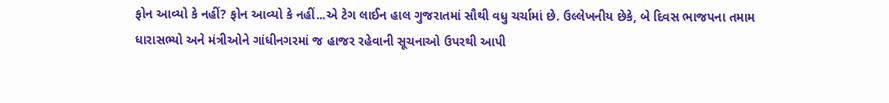ફોન આવ્યો કે નહીં? ફોન આવ્યો કે નહીં...એ ટેગ લાઈન હાલ ગુજરાતમાં સૌથી વધુ ચર્ચામાં છે. ઉલ્લેખનીય છેકે, બે દિવસ ભાજપના તમામ ધારાસભ્યો અને મંત્રીઓને ગાંધીનગરમાં જ હાજર રહેવાની સૂચનાઓ ઉપરથી આપી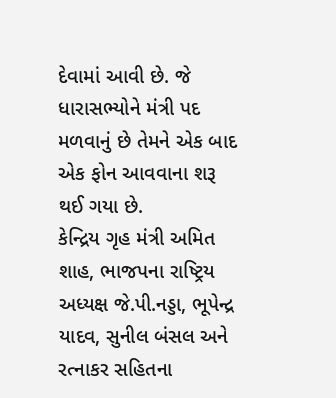દેવામાં આવી છે. જે ધારાસભ્યોને મંત્રી પદ મળવાનું છે તેમને એક બાદ એક ફોન આવવાના શરૂ થઈ ગયા છે.
કેન્દ્રિય ગૃહ મંત્રી અમિત શાહ, ભાજપના રાષ્ટ્રિય અધ્યક્ષ જે.પી.નડ્ડા, ભૂપેન્દ્ર યાદવ, સુનીલ બંસલ અને રત્નાકર સહિતના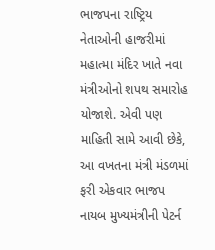ભાજપના રાષ્ટ્રિય નેતાઓની હાજરીમાં મહાત્મા મંદિર ખાતે નવા મંત્રીઓનો શપથ સમારોહ યોજાશે. એવી પણ માહિતી સામે આવી છેકે, આ વખતના મંત્રી મંડળમાં ફરી એકવાર ભાજપ નાયબ મુખ્યમંત્રીની પેટર્ન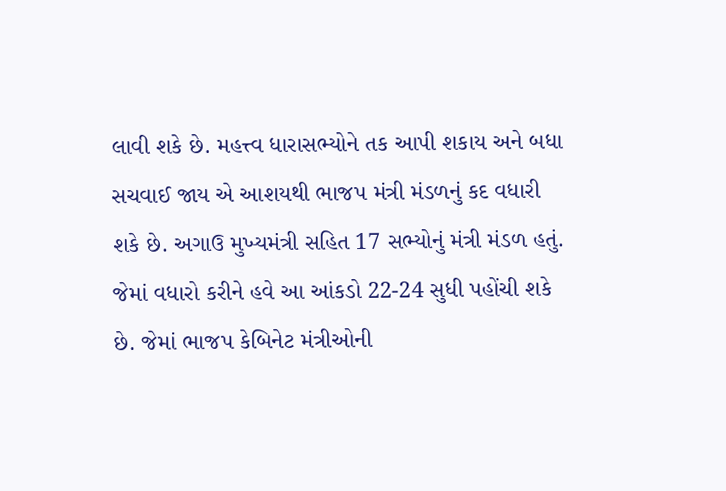લાવી શકે છે. મહત્ત્વ ધારાસભ્યોને તક આપી શકાય અને બધા સચવાઈ જાય એ આશયથી ભાજપ મંત્રી મંડળનું કદ વધારી શકે છે. અગાઉ મુખ્યમંત્રી સહિત 17 સભ્યોનું મંત્રી મંડળ હતું. જેમાં વધારો કરીને હવે આ આંકડો 22-24 સુધી પહોંચી શકે છે. જેમાં ભાજપ કેબિનેટ મંત્રીઓની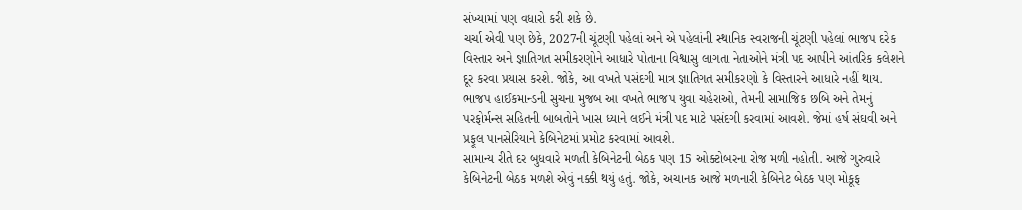સંખ્યામાં પણ વધારો કરી શકે છે.
ચર્ચા એવી પણ છેકે, 2027ની ચૂંટણી પહેલાં અને એ પહેલાંની સ્થાનિક સ્વરાજની ચૂંટણી પહેલાં ભાજપ દરેક વિસ્તાર અને જ્ઞાતિગત સમીકરણોને આધારે પોતાના વિશ્વાસુ લાગતા નેતાઓને મંત્રી પદ આપીને આંતરિક કલેશને દૂર કરવા પ્રયાસ કરશે. જોકે, આ વખતે પસંદગી માત્ર જ્ઞાતિગત સમીકરણો કે વિસ્તારને આધારે નહીં થાય. ભાજપ હાઈકમાન્ડની સુચના મુજબ આ વખતે ભાજપ યુવા ચહેરાઓ, તેમની સામાજિક છબિ અને તેમનું પરફોર્મન્સ સહિતની બાબતોને ખાસ ધ્યાને લઈને મંત્રી પદ માટે પસંદગી કરવામાં આવશે. જેમાં હર્ષ સંઘવી અને પ્રફૂલ પાનસેરિયાને કેબિનેટમાં પ્રમોટ કરવામાં આવશે.
સામાન્ય રીતે દર બુધવારે મળતી કેબિનેટની બેઠક પણ 15 ઓક્ટોબરના રોજ મળી નહોતી. આજે ગુરુવારે કેબિનેટની બેઠક મળશે એવું નક્કી થયું હતું. જોકે, અચાનક આજે મળનારી કેબિનેટ બેઠક પણ મોકૂફ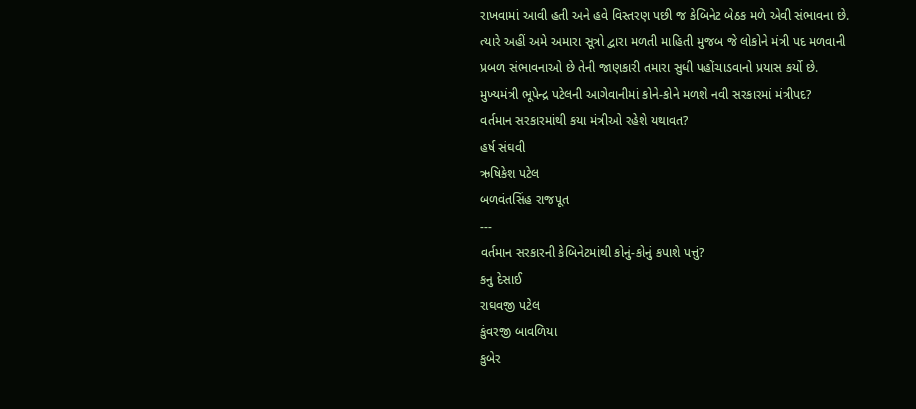રાખવામાં આવી હતી અને હવે વિસ્તરણ પછી જ કેબિનેટ બેઠક મળે એવી સંભાવના છે. ત્યારે અહીં અમે અમારા સૂત્રો દ્વારા મળતી માહિતી મુજબ જે લોકોને મંત્રી પદ મળવાની પ્રબળ સંભાવનાઓ છે તેની જાણકારી તમારા સુધી પહોંચાડવાનો પ્રયાસ કર્યો છે.
મુખ્યમંત્રી ભૂપેન્દ્ર પટેલની આગેવાનીમાં કોને-કોને મળશે નવી સરકારમાં મંત્રીપદ?
વર્તમાન સરકારમાંથી કયા મંત્રીઓ રહેશે યથાવત?
હર્ષ સંઘવી
ઋષિકેશ પટેલ
બળવંતસિંહ રાજપૂત
---
વર્તમાન સરકારની કેબિનેટમાંથી કોનું-કોનું કપાશે પત્તું?
કનુ દેસાઈ
રાઘવજી પટેલ
કુંવરજી બાવળિયા
કુબેર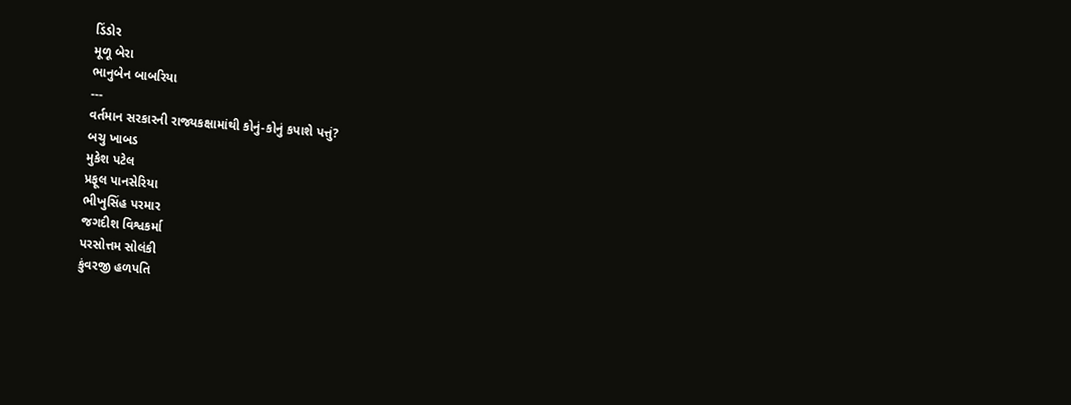ડિંડોર
મૂળૂ બેરા
ભાનુબેન બાબરિયા
---
વર્તમાન સરકારની રાજ્યકક્ષામાંથી કોનું-કોનું કપાશે પત્તું?
બચુ ખાબડ
મુકેશ પટેલ
પ્રફૂલ પાનસેરિયા
ભીખુસિંહ પરમાર
જગદીશ વિશ્વકર્મા
પરસોત્તમ સોલંકી
કુંવરજી હળપતિ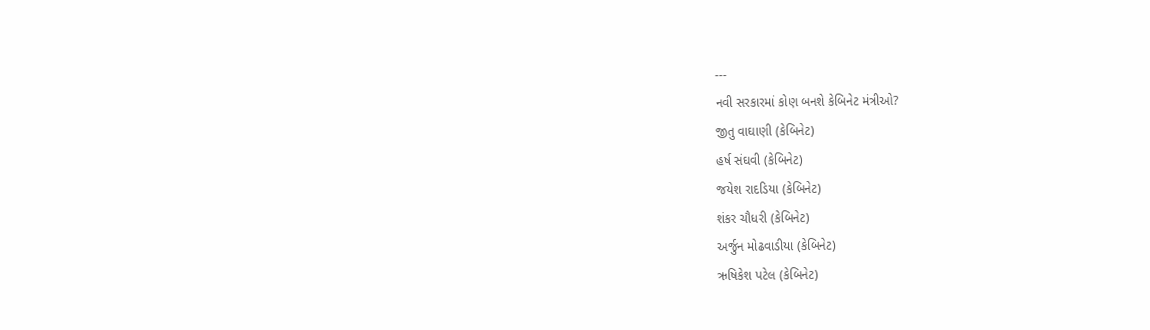---
નવી સરકારમાં કોણ બનશે કેબિનેટ મંત્રીઓ?
જીતુ વાઘાણી (કેબિનેટ)
હર્ષ સંઘવી (કેબિનેટ)
જયેશ રાદડિયા (કેબિનેટ)
શંકર ચૌધરી (કેબિનેટ)
અર્જુન મોઢવાડીયા (કેબિનેટ)
ઋષિકેશ પટેલ (કેબિનેટ)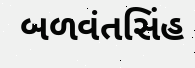બળવંતસિંહ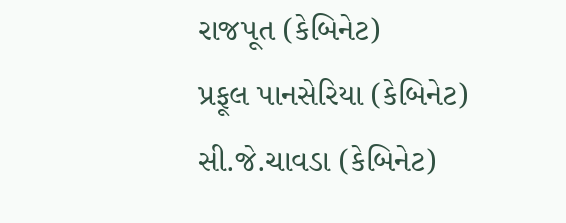રાજપૂત (કેબિનેટ)
પ્રફૂલ પાનસેરિયા (કેબિનેટ)
સી.જે.ચાવડા (કેબિનેટ)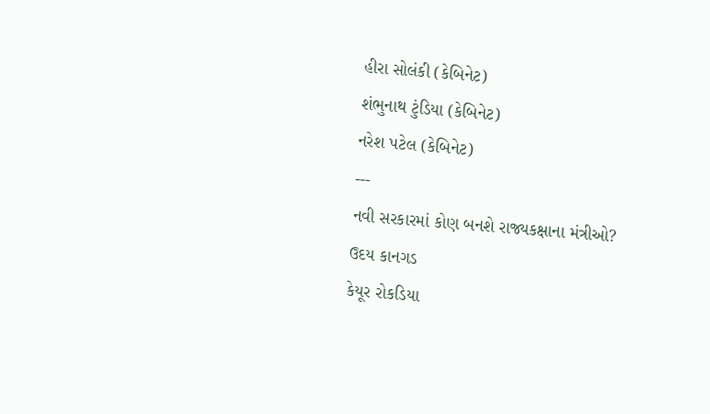હીરા સોલંકી (કેબિનેટ)
શંભુનાથ ટુંડિયા (કેબિનેટ)
નરેશ પટેલ (કેબિનેટ)
---
નવી સરકારમાં કોણ બનશે રાજ્યકક્ષાના મંત્રીઓ?
ઉદય કાનગડ
કેયૂર રોકડિયા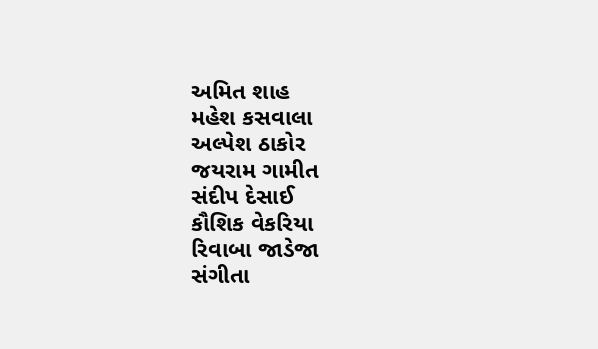અમિત શાહ
મહેશ કસવાલા
અલ્પેશ ઠાકોર
જયરામ ગામીત
સંદીપ દેસાઈ
કૌશિક વેકરિયા
રિવાબા જાડેજા
સંગીતા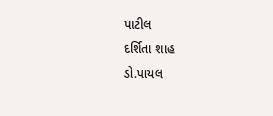પાટીલ
દર્શિતા શાહ
ડો.પાયલ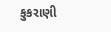કુકરાણી